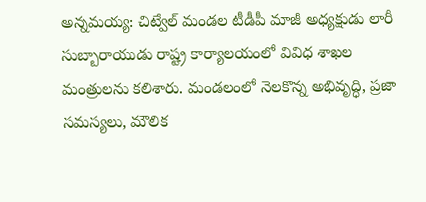అన్నమయ్య: చిట్వేల్ మండల టీడీపీ మాజీ అధ్యక్షుడు లారీ సుబ్బారాయుడు రాష్ట్ర కార్యాలయంలో వివిధ శాఖల మంత్రులను కలిశారు. మండలంలో నెలకొన్న అభివృద్ధి, ప్రజా సమస్యలు, మౌలిక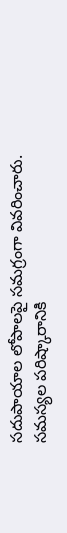సదుపాయాల లోపాలపై సమగ్రంగా వివరించారు. సమస్యల పరిష్కారానికి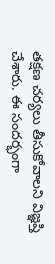తక్షణ చర్యలు తీసుకోవాలని విజ్ఞప్తి చేశారు. ఈ సందర్భంగా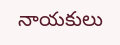నాయకులు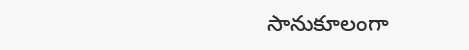సానుకూలంగా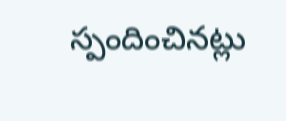స్పందించినట్లు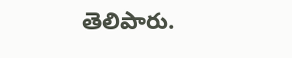తెలిపారు.